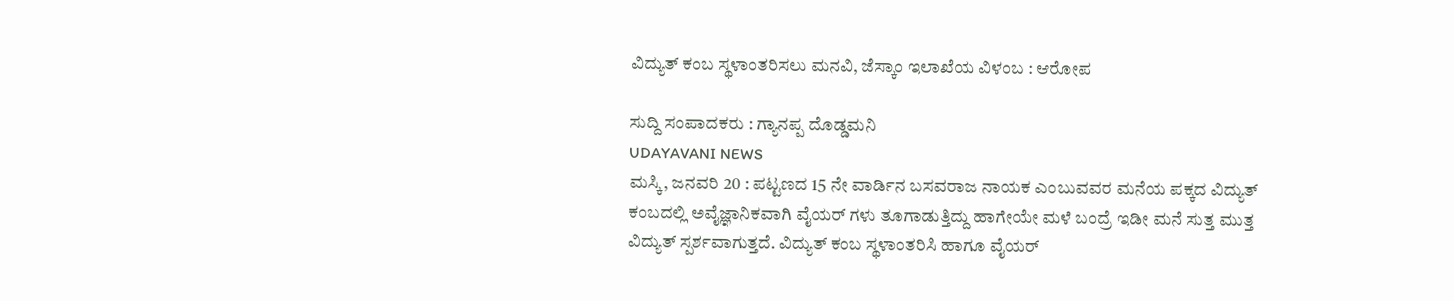ವಿದ್ಯುತ್ ಕಂಬ ಸ್ಥಳಾಂತರಿಸಲು ಮನವಿ, ಜೆಸ್ಕಾಂ ಇಲಾಖೆಯ ವಿಳಂಬ : ಆರೋಪ

ಸುದ್ದಿ ಸಂಪಾದಕರು : ಗ್ಯಾನಪ್ಪ ದೊಡ್ಡಮನಿ
UDAYAVANI NEWS
ಮಸ್ಕಿ, ಜನವರಿ 20 : ಪಟ್ಟಣದ 15 ನೇ ವಾರ್ಡಿನ ಬಸವರಾಜ ನಾಯಕ ಎಂಬುವವರ ಮನೆಯ ಪಕ್ಕದ ವಿದ್ಯುತ್ ಕಂಬದಲ್ಲಿ ಅವೈಜ್ಞಾನಿಕವಾಗಿ ವೈಯರ್ ಗಳು ತೂಗಾಡುತ್ತಿದ್ದು ಹಾಗೇಯೇ ಮಳೆ ಬಂದ್ರೆ ಇಡೀ ಮನೆ ಸುತ್ತ ಮುತ್ತ ವಿದ್ಯುತ್ ಸ್ಪರ್ಶವಾಗುತ್ತದೆ. ವಿದ್ಯುತ್ ಕಂಬ ಸ್ಥಳಾಂತರಿಸಿ ಹಾಗೂ ವೈಯರ್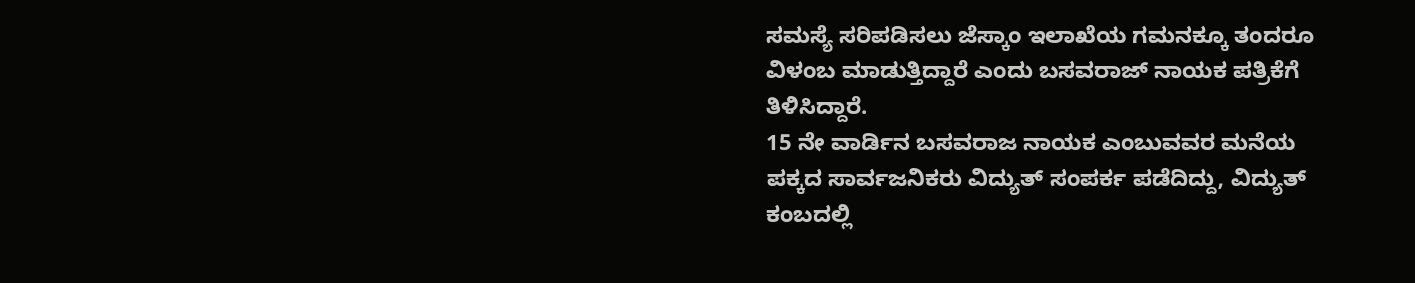ಸಮಸ್ಯೆ ಸರಿಪಡಿಸಲು ಜೆಸ್ಕಾಂ ಇಲಾಖೆಯ ಗಮನಕ್ಕೂ ತಂದರೂ ವಿಳಂಬ ಮಾಡುತ್ತಿದ್ದಾರೆ ಎಂದು ಬಸವರಾಜ್ ನಾಯಕ ಪತ್ರಿಕೆಗೆ ತಿಳಿಸಿದ್ದಾರೆ.
15 ನೇ ವಾರ್ಡಿನ ಬಸವರಾಜ ನಾಯಕ ಎಂಬುವವರ ಮನೆಯ ಪಕ್ಕದ ಸಾರ್ವಜನಿಕರು ವಿದ್ಯುತ್ ಸಂಪರ್ಕ ಪಡೆದಿದ್ದು, ವಿದ್ಯುತ್ ಕಂಬದಲ್ಲಿ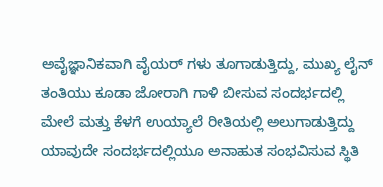ಅವೈಜ್ಞಾನಿಕವಾಗಿ ವೈಯರ್ ಗಳು ತೂಗಾಡುತ್ತಿದ್ದು, ಮುಖ್ಯ ಲೈನ್ ತಂತಿಯು ಕೂಡಾ ಜೋರಾಗಿ ಗಾಳಿ ಬೀಸುವ ಸಂದರ್ಭದಲ್ಲಿ ಮೇಲೆ ಮತ್ತು ಕೆಳಗೆ ಉಯ್ಯಾಲೆ ರೀತಿಯಲ್ಲಿ ಅಲುಗಾಡುತ್ತಿದ್ದು ಯಾವುದೇ ಸಂದರ್ಭದಲ್ಲಿಯೂ ಅನಾಹುತ ಸಂಭವಿಸುವ ಸ್ಥಿತಿ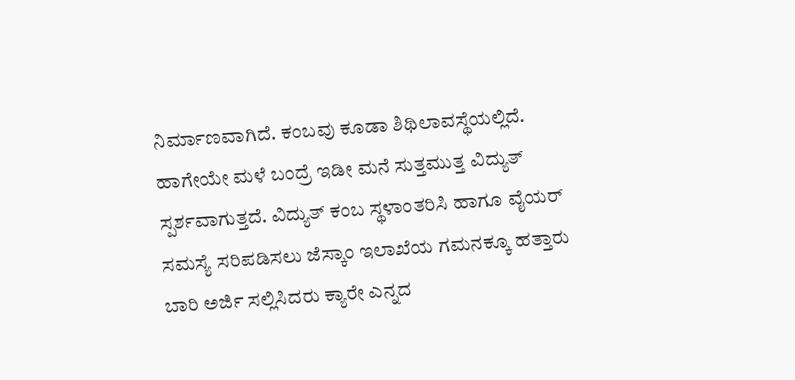ನಿರ್ಮಾಣವಾಗಿದೆ. ಕಂಬವು ಕೂಡಾ ಶಿಥಿಲಾವಸ್ಥೆಯಲ್ಲಿದೆ. ಹಾಗೇಯೇ ಮಳೆ ಬಂದ್ರೆ ಇಡೀ ಮನೆ ಸುತ್ತಮುತ್ತ ವಿದ್ಯುತ್ ಸ್ಪರ್ಶವಾಗುತ್ತದೆ. ವಿದ್ಯುತ್ ಕಂಬ ಸ್ಥಳಾಂತರಿಸಿ ಹಾಗೂ ವೈಯರ್ ಸಮಸ್ಯೆ ಸರಿಪಡಿಸಲು ಜೆಸ್ಕಾಂ ಇಲಾಖೆಯ ಗಮನಕ್ಕೂ ಹತ್ತಾರು ಬಾರಿ ಅರ್ಜಿ ಸಲ್ಲಿಸಿದರು ಕ್ಯಾರೇ ಎನ್ನದ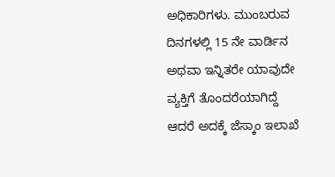ಅಧಿಕಾರಿಗಳು. ಮುಂಬರುವ ದಿನಗಳಲ್ಲಿ 15 ನೇ ವಾರ್ಡಿನ ಅಥವಾ ಇನ್ನಿತರೇ ಯಾವುದೇ ವ್ಯಕ್ತಿಗೆ ತೊಂದರೆಯಾಗಿದ್ದೆ ಆದರೆ ಅದಕ್ಕೆ ಜೆಸ್ಕಾಂ ಇಲಾಖೆ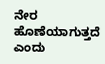ನೇರ ಹೊಣೆಯಾಗುತ್ತದೆ ಎಂದು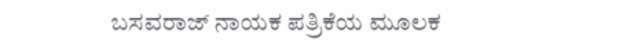ಬಸವರಾಜ್ ನಾಯಕ ಪತ್ರಿಕೆಯ ಮೂಲಕ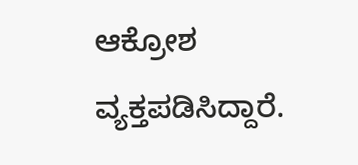ಆಕ್ರೋಶ ವ್ಯಕ್ತಪಡಿಸಿದ್ದಾರೆ.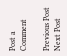Post a Comment

Previous Post Next Post